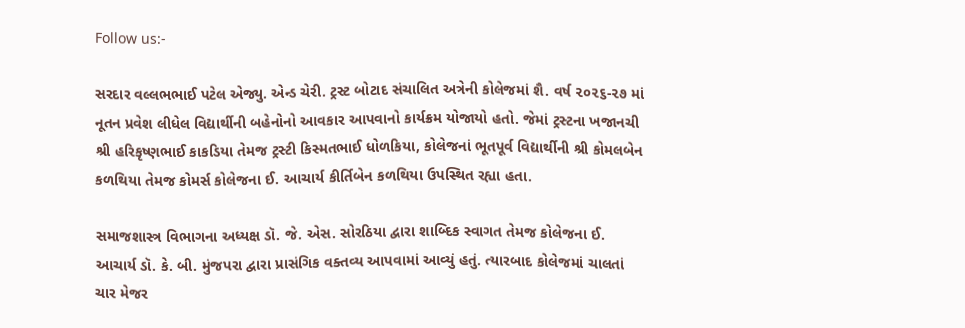Follow us:-

સરદાર વલ્લભભાઈ પટેલ એજ્યુ. એન્ડ ચેરી. ટ્રસ્ટ બોટાદ સંચાલિત અત્રેની કોલેજમાં શૈ. વર્ષ ૨૦૨૬-૨૭ માં નૂતન પ્રવેશ લીધેલ વિદ્યાર્થીની બહેનોનો આવકાર આપવાનો કાર્યક્રમ યોજાયો હતો. જેમાં ટ્રસ્ટના ખજાનચી શ્રી હરિકૃષ્ણભાઈ કાકડિયા તેમજ ટ્રસ્ટી કિસ્મતભાઈ ધોળકિયા, કોલેજનાં ભૂતપૂર્વ વિદ્યાર્થીની શ્રી કોમલબેન કળથિયા તેમજ કોમર્સ કોલેજના ઈ. આચાર્ય કીર્તિબેન કળથિયા ઉપસ્થિત રહ્યા હતા.

સમાજશાસ્ત્ર વિભાગના અધ્યક્ષ ડૉ. જે. એસ. સોરઠિયા દ્વારા શાબ્દિક સ્વાગત તેમજ કોલેજના ઈ. આચાર્ય ડૉ. કે. બી. મુંજપરા દ્વારા પ્રાસંગિક વક્તવ્ય આપવામાં આવ્યું હતું. ત્યારબાદ કોલેજમાં ચાલતાં ચાર મેજર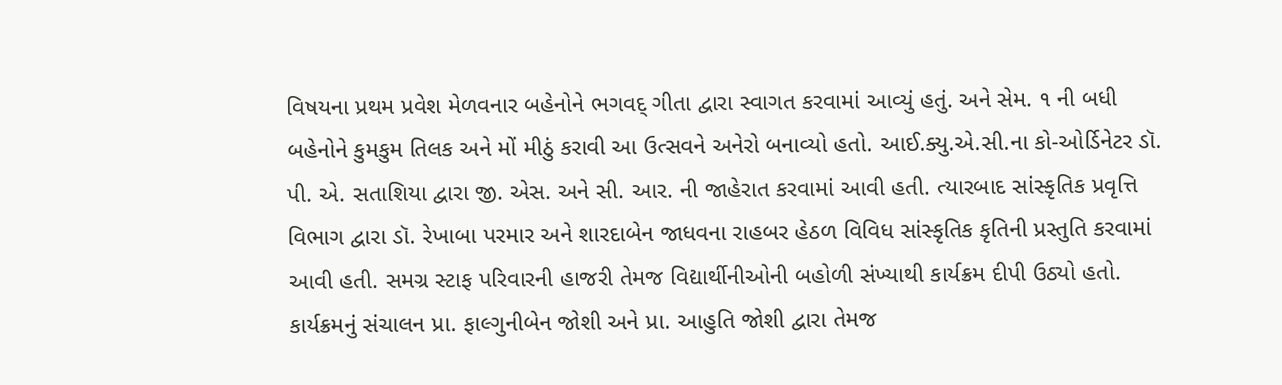વિષયના પ્રથમ પ્રવેશ મેળવનાર બહેનોને ભગવદ્ ગીતા દ્વારા સ્વાગત કરવામાં આવ્યું હતું. અને સેમ. ૧ ની બધી બહેનોને કુમકુમ તિલક અને મોં મીઠું કરાવી આ ઉત્સવને અનેરો બનાવ્યો હતો. આઈ.ક્યુ.એ.સી.ના કો-ઓર્ડિનેટર ડૉ. પી. એ. સતાશિયા દ્વારા જી. એસ. અને સી. આર. ની જાહેરાત કરવામાં આવી હતી. ત્યારબાદ સાંસ્કૃતિક પ્રવૃત્તિ વિભાગ દ્વારા ડૉ. રેખાબા પરમાર અને શારદાબેન જાધવના રાહબર હેઠળ વિવિધ સાંસ્કૃતિક કૃતિની પ્રસ્તુતિ કરવામાં આવી હતી. સમગ્ર સ્ટાફ પરિવારની હાજરી તેમજ વિદ્યાર્થીનીઓની બહોળી સંખ્યાથી કાર્યક્રમ દીપી ઉઠ્યો હતો. કાર્યક્રમનું સંચાલન પ્રા. ફાલ્ગુનીબેન જોશી અને પ્રા. આહુતિ જોશી દ્વારા તેમજ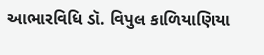આભારવિધિ ડૉ. વિપુલ કાળિયાણિયા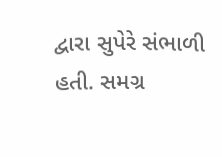દ્વારા સુપેરે સંભાળી હતી. સમગ્ર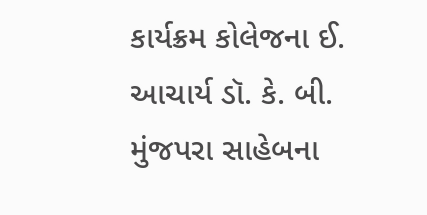કાર્યક્રમ કોલેજના ઈ. આચાર્ય ડૉ. કે. બી. મુંજપરા સાહેબના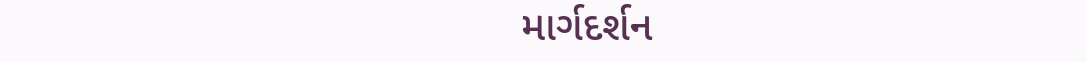માર્ગદર્શન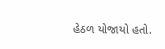હેઠળ યોજાયો હતો.